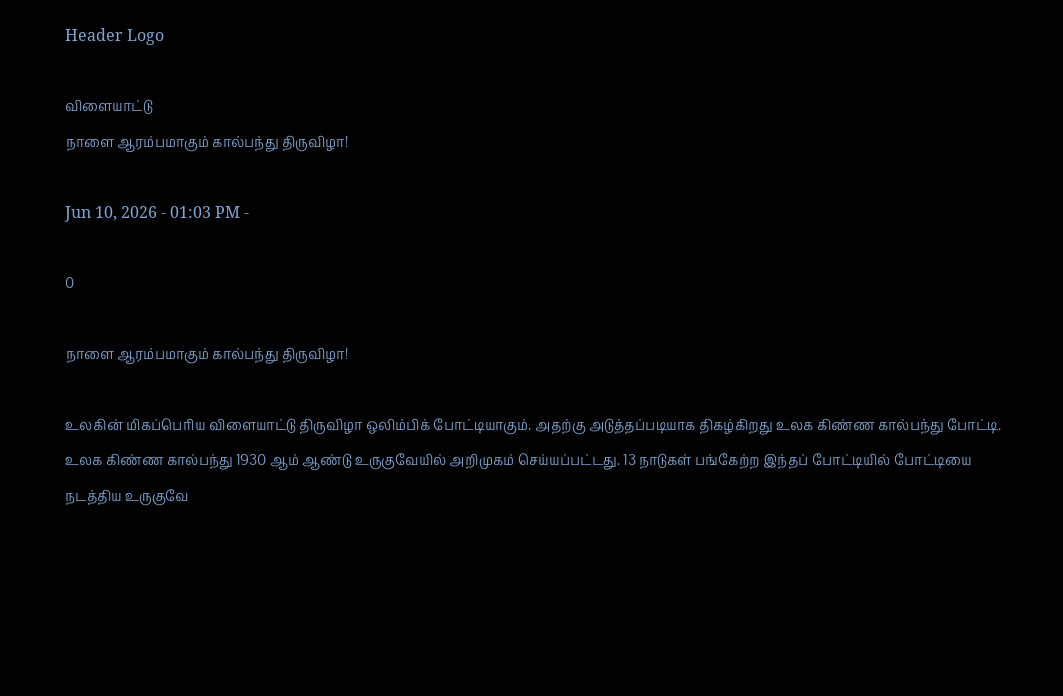Header Logo

விளையாட்டு
நாளை ஆரம்பமாகும் கால்பந்து திருவிழா!

Jun 10, 2026 - 01:03 PM -

0

நாளை ஆரம்பமாகும் கால்பந்து திருவிழா!

உலகின் மிகப்பெரிய விளையாட்டு திருவிழா ஒலிம்பிக் போட்டியாகும். அதற்கு அடுத்தப்படியாக திகழ்கிறது உலக கிண்ண கால்பந்து போட்டி. உலக கிண்ண கால்பந்து 1930 ஆம் ஆண்டு உருகுவேயில் அறிமுகம் செய்யப்பட்டது. 13 நாடுகள் பங்கேற்ற இந்தப் போட்டியில் போட்டியை நடத்திய உருகுவே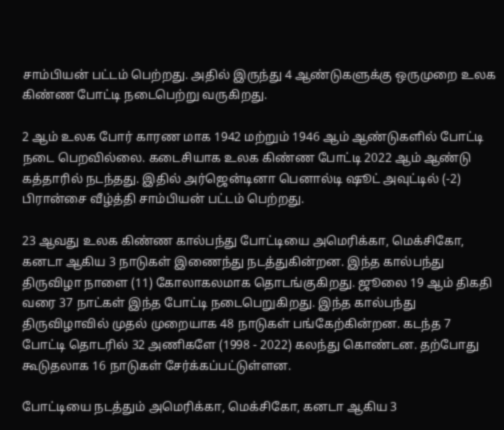சாம்பியன் பட்டம் பெற்றது. அதில் இருந்து 4 ஆண்டுகளுக்கு ஒருமுறை உலக கிண்ண போட்டி நடைபெற்று வருகிறது.

2 ஆம் உலக போர் காரண மாக 1942 மற்றும் 1946 ஆம் ஆண்டுகளில் போட்டி நடை பெறவில்லை. கடைசியாக உலக கிண்ண போட்டி 2022 ஆம் ஆண்டு கத்தாரில் நடந்தது. இதில் அர்ஜென்டினா பெனால்டி ஷூட் அவுட்டில் (-2) பிரான்சை வீழ்த்தி சாம்பியன் பட்டம் பெற்றது.

23 ஆவது உலக கிண்ண கால்பந்து போட்டியை அமெரிக்கா, மெக்சிகோ, கனடா ஆகிய 3 நாடுகள் இணைந்து நடத்துகின்றன. இந்த கால்பந்து திருவிழா நாளை (11) கோலாகலமாக தொடங்குகிறது. ஜூலை 19 ஆம் திகதி வரை 37 நாட்கள் இந்த போட்டி நடைபெறுகிறது. இந்த கால்பந்து திருவிழாவில் முதல் முறையாக 48 நாடுகள் பங்கேற்கின்றன. கடந்த 7 போட்டி தொடரில் 32 அணிகளே (1998 - 2022) கலந்து கொண்டன. தற்போது கூடுதலாக 16 நாடுகள் சேர்க்கப்பட்டுள்ளன.

போட்டியை நடத்தும் அமெரிக்கா, மெக்சிகோ, கனடா ஆகிய 3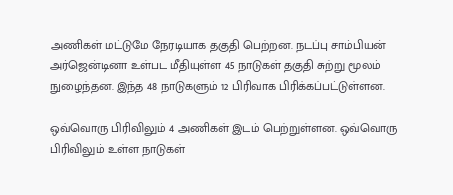அணிகள் மட்டுமே நேரடியாக தகுதி பெற்றன. நடப்பு சாம்பியன் அர்ஜென்டினா உள்பட மீதியுள்ள 45 நாடுகள் தகுதி சுற்று மூலம் நுழைந்தன. இந்த 48 நாடுகளும் 12 பிரிவாக பிரிக்கப்பட்டுள்ளன.

ஒவ்வொரு பிரிவிலும் 4 அணிகள் இடம் பெற்றுள்ளன. ஒவ்வொரு பிரிவிலும் உள்ள நாடுகள்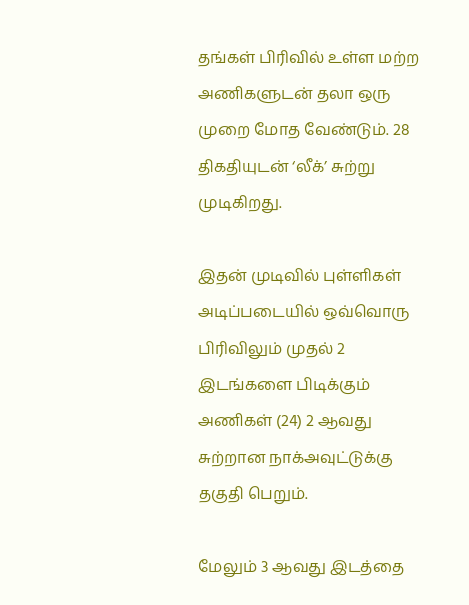தங்கள் பிரிவில் உள்ள மற்ற அணிகளுடன் தலா ஒரு முறை மோத வேண்டும். 28 திகதியுடன் ‘லீக்’ சுற்று முடிகிறது.

இதன் முடிவில் புள்ளிகள் அடிப்படையில் ஒவ்வொரு பிரிவிலும் முதல் 2 இடங்களை பிடிக்கும் அணிகள் (24) 2 ஆவது சுற்றான நாக்அவுட்டுக்கு தகுதி பெறும்.

மேலும் 3 ஆவது இடத்தை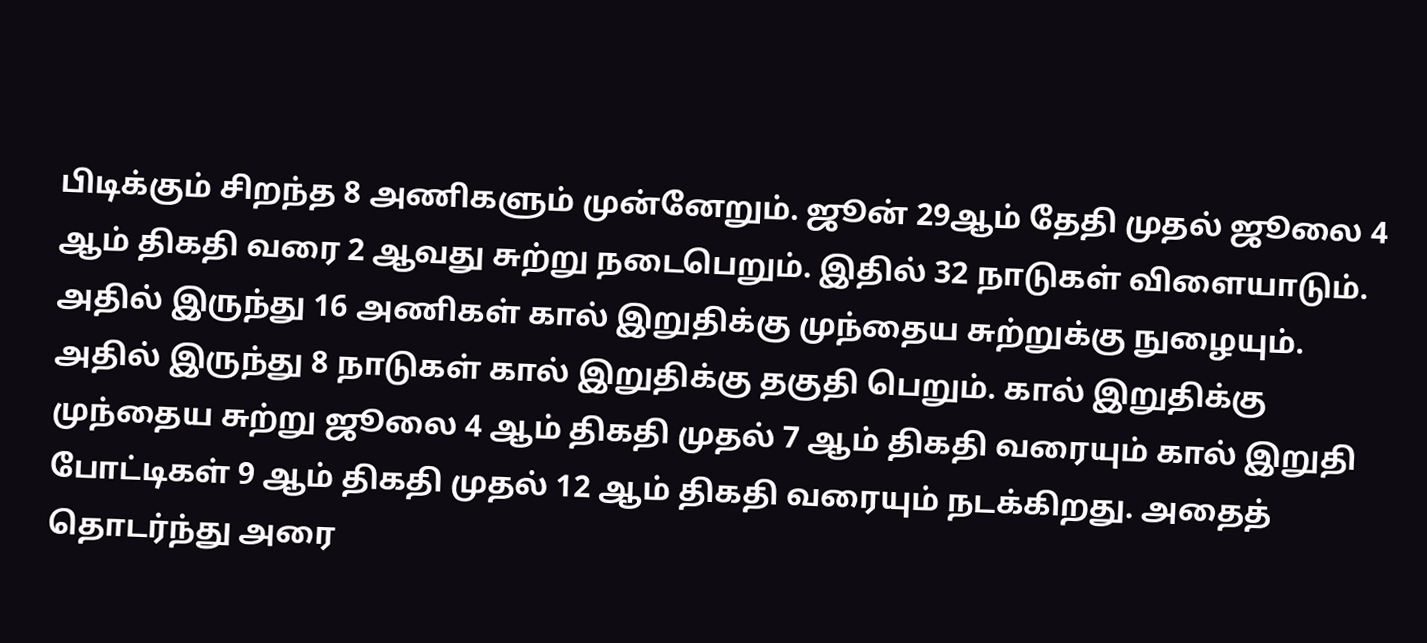பிடிக்கும் சிறந்த 8 அணிகளும் முன்னேறும். ஜூன் 29ஆம் தேதி முதல் ஜூலை 4 ஆம் திகதி வரை 2 ஆவது சுற்று நடைபெறும். இதில் 32 நாடுகள் விளையாடும். அதில் இருந்து 16 அணிகள் கால் இறுதிக்கு முந்தைய சுற்றுக்கு நுழையும். அதில் இருந்து 8 நாடுகள் கால் இறுதிக்கு தகுதி பெறும். கால் இறுதிக்கு முந்தைய சுற்று ஜூலை 4 ஆம் திகதி முதல் 7 ஆம் திகதி வரையும் கால் இறுதி போட்டிகள் 9 ஆம் திகதி முதல் 12 ஆம் திகதி வரையும் நடக்கிறது. அதைத் தொடர்ந்து அரை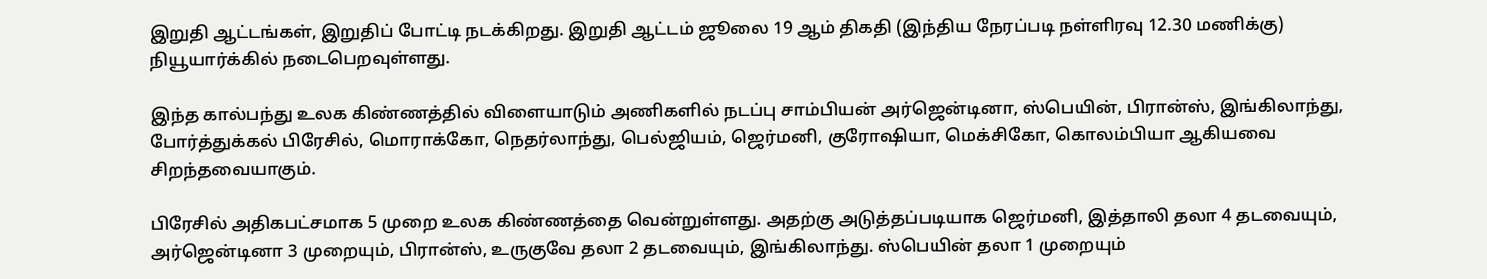இறுதி ஆட்டங்கள், இறுதிப் போட்டி நடக்கிறது. இறுதி ஆட்டம் ஜூலை 19 ஆம் திகதி (இந்திய நேரப்படி நள்ளிரவு 12.30 மணிக்கு) நியூயார்க்கில் நடைபெறவுள்ளது.

இந்த கால்பந்து உலக கிண்ணத்தில் விளையாடும் அணிகளில் நடப்பு சாம்பியன் அர்ஜென்டினா, ஸ்பெயின், பிரான்ஸ், இங்கிலாந்து, போர்த்துக்கல் பிரேசில், மொராக்கோ, நெதர்லாந்து, பெல்ஜியம், ஜெர்மனி, குரோஷியா, மெக்சிகோ, கொலம்பியா ஆகியவை சிறந்தவையாகும்.

பிரேசில் அதிகபட்சமாக 5 முறை உலக கிண்ணத்தை வென்றுள்ளது. அதற்கு அடுத்தப்படியாக ஜெர்மனி, இத்தாலி தலா 4 தடவையும், அர்ஜென்டினா 3 முறையும், பிரான்ஸ், உருகுவே தலா 2 தடவையும், இங்கிலாந்து. ஸ்பெயின் தலா 1 முறையும்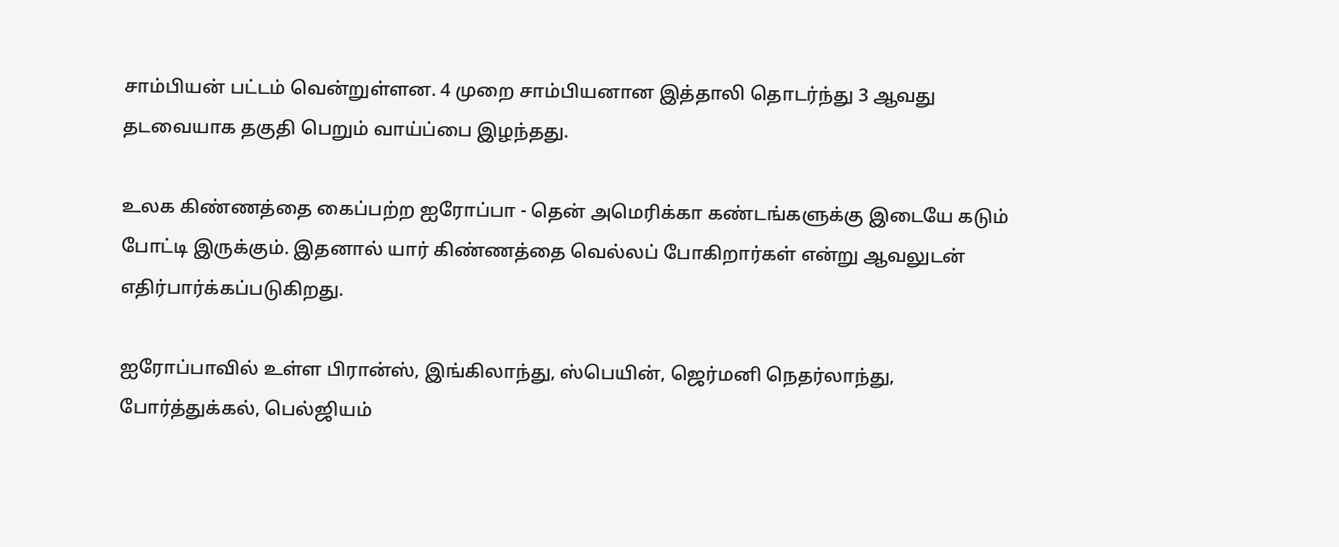சாம்பியன் பட்டம் வென்றுள்ளன. 4 முறை சாம்பியனான இத்தாலி தொடர்ந்து 3 ஆவது தடவையாக தகுதி பெறும் வாய்ப்பை இழந்தது.

உலக கிண்ணத்தை கைப்பற்ற ஐரோப்பா - தென் அமெரிக்கா கண்டங்களுக்கு இடையே கடும் போட்டி இருக்கும். இதனால் யார் கிண்ணத்தை வெல்லப் போகிறார்கள் என்று ஆவலுடன் எதிர்பார்க்கப்படுகிறது.

ஐரோப்பாவில் உள்ள பிரான்ஸ், இங்கிலாந்து, ஸ்பெயின், ஜெர்மனி நெதர்லாந்து, போர்த்துக்கல், பெல்ஜியம்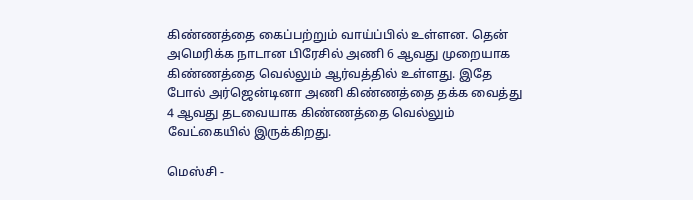கிண்ணத்தை கைப்பற்றும் வாய்ப்பில் உள்ளன. தென் அமெரிக்க நாடான பிரேசில் அணி 6 ஆவது முறையாக கிண்ணத்தை வெல்லும் ஆர்வத்தில் உள்ளது. இதே போல் அர்ஜென்டினா அணி கிண்ணத்தை தக்க வைத்து 4 ஆவது தடவையாக கிண்ணத்தை வெல்லும் வேட்கையில் இருக்கிறது.

மெஸ்சி -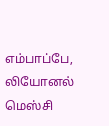எம்பாப்பே, லியோனல் மெஸ்சி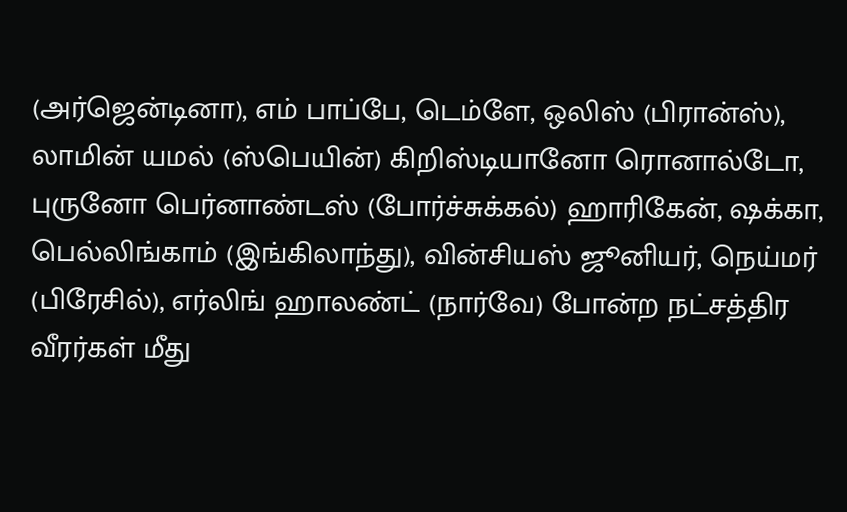(அர்ஜென்டினா), எம் பாப்பே, டெம்ளே, ஒலிஸ் (பிரான்ஸ்), லாமின் யமல் (ஸ்பெயின்) கிறிஸ்டியானோ ரொனால்டோ, புருனோ பெர்னாண்டஸ் (போர்ச்சுக்கல்) ஹாரிகேன், ஷக்கா, பெல்லிங்காம் (இங்கிலாந்து), வின்சியஸ் ஜூனியர், நெய்மர் (பிரேசில்), எர்லிங் ஹாலண்ட் (நார்வே) போன்ற நட்சத்திர வீரர்கள் மீது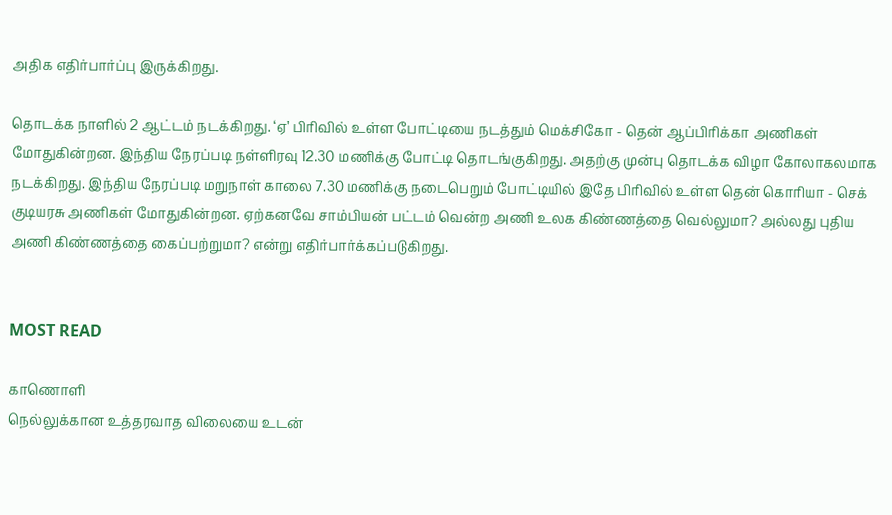அதிக எதிர்பார்ப்பு இருக்கிறது.

தொடக்க நாளில் 2 ஆட்டம் நடக்கிறது. ‘ஏ’ பிரிவில் உள்ள போட்டியை நடத்தும் மெக்சிகோ - தென் ஆப்பிரிக்கா அணிகள் மோதுகின்றன. இந்திய நேரப்படி நள்ளிரவு 12.30 மணிக்கு போட்டி தொடங்குகிறது. அதற்கு முன்பு தொடக்க விழா கோலாகலமாக நடக்கிறது. இந்திய நேரப்படி மறுநாள் காலை 7.30 மணிக்கு நடைபெறும் போட்டியில் இதே பிரிவில் உள்ள தென் கொரியா - செக் குடியரசு அணிகள் மோதுகின்றன. ஏற்கனவே சாம்பியன் பட்டம் வென்ற அணி உலக கிண்ணத்தை வெல்லுமா? அல்லது புதிய அணி கிண்ணத்தை கைப்பற்றுமா? என்று எதிர்பார்க்கப்படுகிறது.


MOST READ

காணொளி
நெல்லுக்கான உத்தரவாத விலையை உடன்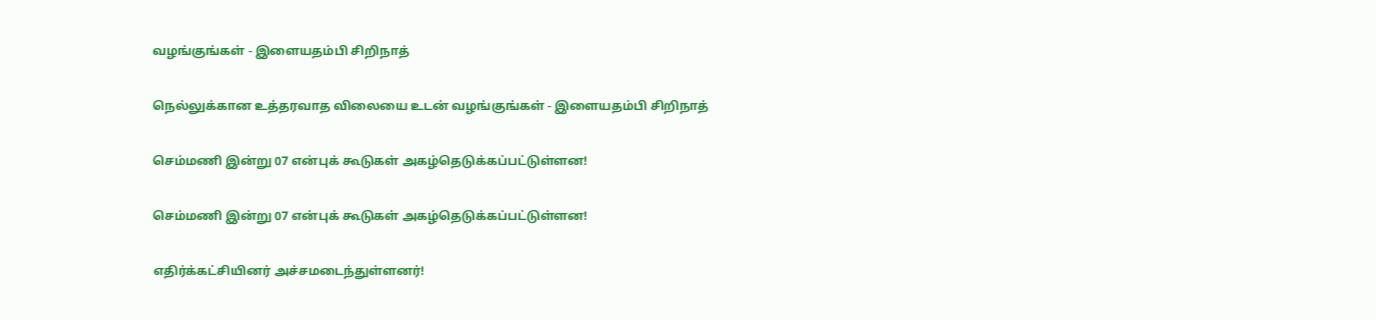வழங்குங்கள் - இளையதம்பி சிறிநாத்

நெல்லுக்கான உத்தரவாத விலையை உடன் வழங்குங்கள் - இளையதம்பி சிறிநாத்

செம்மணி இன்று 07 என்புக் கூடுகள் அகழ்தெடுக்கப்பட்டுள்ளன!

செம்மணி இன்று 07 என்புக் கூடுகள் அகழ்தெடுக்கப்பட்டுள்ளன!

எதிர்க்கட்சியினர் அச்சமடைந்துள்ளனர்!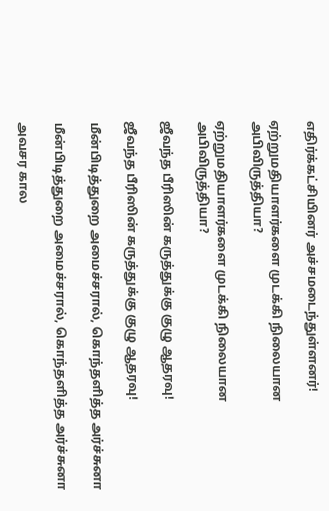எதிர்க்கட்சியினர் அச்சமடைந்துள்ளனர்!

ஏற்றுமதியாளர்களை முடக்கி நிலையான அபிவிருத்தியா?

ஏற்றுமதியாளர்களை முடக்கி நிலையான அபிவிருத்தியா?

ஜீவந்த பீரிஸின் கருத்துக்கு குழு ஆதரவு!

ஜீவந்த பீரிஸின் கருத்துக்கு குழு ஆதரவு!

மீன்பிடித்துறை அமைச்சரால், கொந்தளித்த அர்ச்சுனா

மீன்பிடித்துறை அமைச்சரால், கொந்தளித்த அர்ச்சுனா

அவசர கால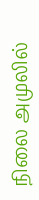நிலை அமுலில்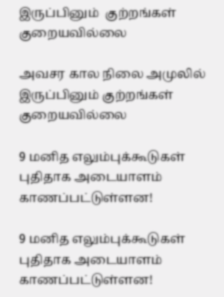இருப்பினும்  குற்றங்கள் குறையவில்லை

அவசர கால நிலை அமுலில் இருப்பினும் குற்றங்கள் குறையவில்லை

9 மனித எலும்புக்கூடுகள் புதிதாக அடையாளம் காணப்பட்டுள்ளன!

9 மனித எலும்புக்கூடுகள் புதிதாக அடையாளம் காணப்பட்டுள்ளன!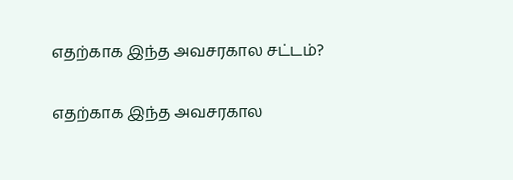எதற்காக இந்த அவசரகால சட்டம்?

எதற்காக இந்த அவசரகால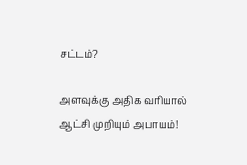சட்டம்?

அளவுக்கு அதிக வரியால் ஆட்சி முறியும் அபாயம்!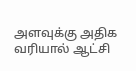அளவுக்கு அதிக வரியால் ஆட்சி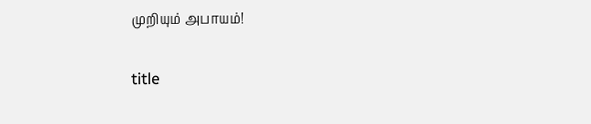முறியும் அபாயம்!

title